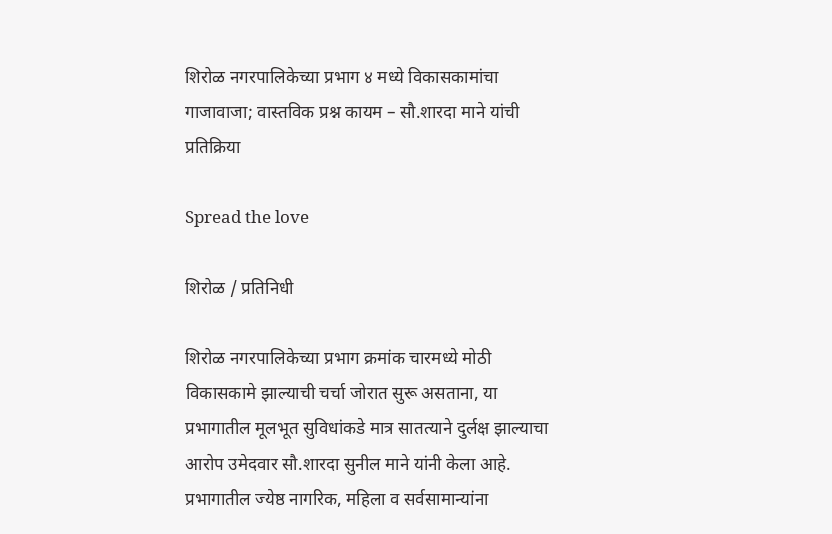शिरोळ नगरपालिकेच्या प्रभाग ४ मध्ये विकासकामांचा गाजावाजा; वास्तविक प्रश्न कायम – सौ.शारदा माने यांची प्रतिक्रिया

Spread the love

शिरोळ / प्रतिनिधी

शिरोळ नगरपालिकेच्या प्रभाग क्रमांक चारमध्ये मोठी विकासकामे झाल्याची चर्चा जोरात सुरू असताना, या प्रभागातील मूलभूत सुविधांकडे मात्र सातत्याने दुर्लक्ष झाल्याचा आरोप उमेदवार सौ.शारदा सुनील माने यांनी केला आहे. प्रभागातील ज्येष्ठ नागरिक, महिला व सर्वसामान्यांना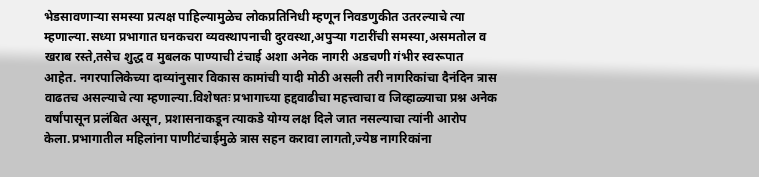भेडसावणाऱ्या समस्या प्रत्यक्ष पाहिल्यामुळेच लोकप्रतिनिधी म्हणून निवडणुकीत उतरल्याचे त्या म्हणाल्या.सध्या प्रभागात घनकचरा व्यवस्थापनाची दुरवस्था,अपुऱ्या गटारींची समस्या,असमतोल व खराब रस्ते,तसेच शुद्ध व मुबलक पाण्याची टंचाई अशा अनेक नागरी अडचणी गंभीर स्वरूपात आहेत. नगरपालिकेच्या दाव्यांनुसार विकास कामांची यादी मोठी असली तरी नागरिकांचा दैनंदिन त्रास वाढतच असल्याचे त्या म्हणाल्या.विशेषतः प्रभागाच्या हद्दवाढीचा महत्त्वाचा व जिव्हाळ्याचा प्रश्न अनेक वर्षांपासून प्रलंबित असून, प्रशासनाकडून त्याकडे योग्य लक्ष दिले जात नसल्याचा त्यांनी आरोप केला.प्रभागातील महिलांना पाणीटंचाईमुळे त्रास सहन करावा लागतो,ज्येष्ठ नागरिकांना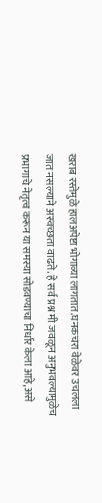खराब रस्तेमुळे हालअपेष्टा भोगाव्या लागतात.घनकचरा वेळेवर उचलला जात नसल्याने अस्वच्छता वाढते. हे सर्व प्रश्न मी जवळून अनुभवल्यामुळेच प्रभागाचे नेतृत्व करून या समस्या सोडवण्याचा निर्धार केला आहे,असे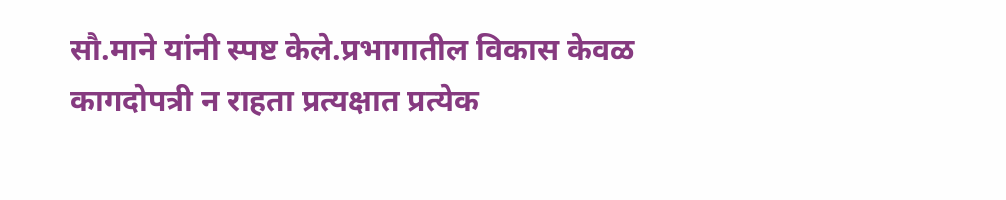सौ.माने यांनी स्पष्ट केले.प्रभागातील विकास केवळ कागदोपत्री न राहता प्रत्यक्षात प्रत्येक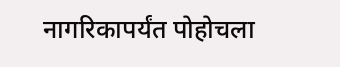नागरिकापर्यंत पोहोचला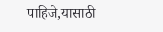पाहिजे,यासाठी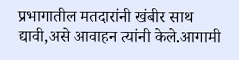प्रभागातील मतदारांनी खंबीर साथ द्यावी,असे आवाहन त्यांनी केले.आगामी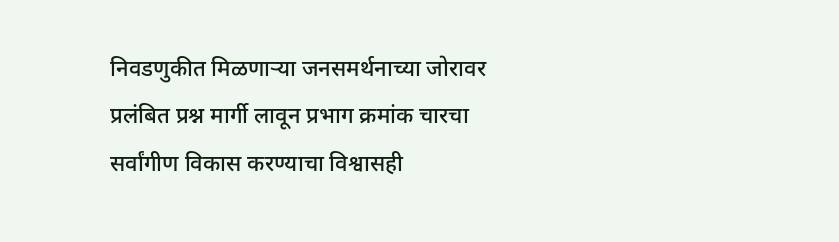निवडणुकीत मिळणाऱ्या जनसमर्थनाच्या जोरावर प्रलंबित प्रश्न मार्गी लावून प्रभाग क्रमांक चारचा सर्वांगीण विकास करण्याचा विश्वासही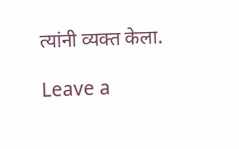त्यांनी व्यक्त केला.

Leave a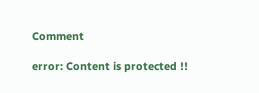Comment

error: Content is protected !!